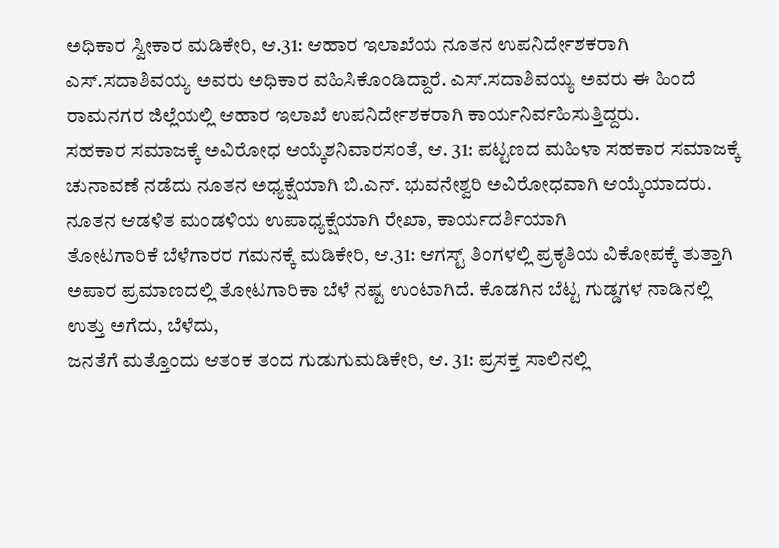ಅಧಿಕಾರ ಸ್ವೀಕಾರ ಮಡಿಕೇರಿ, ಆ.31: ಆಹಾರ ಇಲಾಖೆಯ ನೂತನ ಉಪನಿರ್ದೇಶಕರಾಗಿ ಎಸ್.ಸದಾಶಿವಯ್ಯ ಅವರು ಅಧಿಕಾರ ವಹಿಸಿಕೊಂಡಿದ್ದಾರೆ. ಎಸ್.ಸದಾಶಿವಯ್ಯ ಅವರು ಈ ಹಿಂದೆ ರಾಮನಗರ ಜಿಲ್ಲೆಯಲ್ಲಿ ಆಹಾರ ಇಲಾಖೆ ಉಪನಿರ್ದೇಶಕರಾಗಿ ಕಾರ್ಯನಿರ್ವಹಿಸುತ್ತಿದ್ದರು.
ಸಹಕಾರ ಸಮಾಜಕ್ಕೆ ಅವಿರೋಧ ಆಯ್ಕೆಶನಿವಾರಸಂತೆ, ಆ. 31: ಪಟ್ಟಣದ ಮಹಿಳಾ ಸಹಕಾರ ಸಮಾಜಕ್ಕೆ ಚುನಾವಣೆ ನಡೆದು ನೂತನ ಅಧ್ಯಕ್ಷೆಯಾಗಿ ಬಿ.ಎನ್. ಭುವನೇಶ್ವರಿ ಅವಿರೋಧವಾಗಿ ಆಯ್ಕೆಯಾದರು. ನೂತನ ಆಡಳಿತ ಮಂಡಳಿಯ ಉಪಾಧ್ಯಕ್ಷೆಯಾಗಿ ರೇಖಾ, ಕಾರ್ಯದರ್ಶಿಯಾಗಿ
ತೋಟಗಾರಿಕೆ ಬೆಳೆಗಾರರ ಗಮನಕ್ಕೆ ಮಡಿಕೇರಿ, ಆ.31: ಆಗಸ್ಟ್ ತಿಂಗಳಲ್ಲಿ ಪ್ರಕೃತಿಯ ವಿಕೋಪಕ್ಕೆ ತುತ್ತಾಗಿ ಅಪಾರ ಪ್ರಮಾಣದಲ್ಲಿ ತೋಟಗಾರಿಕಾ ಬೆಳೆ ನಷ್ಟ ಉಂಟಾಗಿದೆ. ಕೊಡಗಿನ ಬೆಟ್ಟ ಗುಡ್ಡಗಳ ನಾಡಿನಲ್ಲಿ ಉತ್ತು ಅಗೆದು, ಬೆಳೆದು,
ಜನತೆಗೆ ಮತ್ತೊಂದು ಆತಂಕ ತಂದ ಗುಡುಗುಮಡಿಕೇರಿ, ಆ. 31: ಪ್ರಸಕ್ತ ಸಾಲಿನಲ್ಲಿ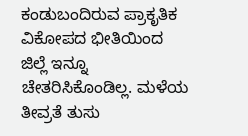ಕಂಡುಬಂದಿರುವ ಪ್ರಾಕೃತಿಕ ವಿಕೋಪದ ಭೀತಿಯಿಂದ ಜಿಲ್ಲೆ ಇನ್ನೂ ಚೇತರಿಸಿಕೊಂಡಿಲ್ಲ. ಮಳೆಯ ತೀವ್ರತೆ ತುಸು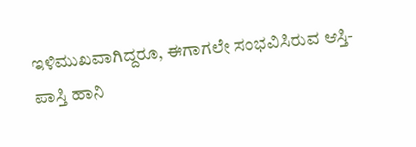ಇಳಿಮುಖವಾಗಿದ್ದರೂ, ಈಗಾಗಲೇ ಸಂಭವಿಸಿರುವ ಆಸ್ತಿ-ಪಾಸ್ತಿ ಹಾನಿ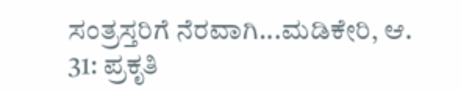ಸಂತ್ರಸ್ತರಿಗೆ ನೆರವಾಗಿ...ಮಡಿಕೇರಿ, ಆ. 31: ಪ್ರಕೃತಿ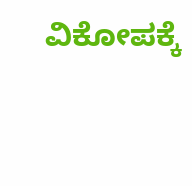ವಿಕೋಪಕ್ಕೆ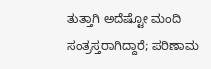ತುತ್ತಾಗಿ ಅದೆಷ್ಟೋ ಮಂದಿ ಸಂತ್ರಸ್ತರಾಗಿದ್ದಾರೆ; ಪರಿಣಾಮ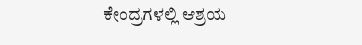ಕೇಂದ್ರಗಳಲ್ಲಿ ಆಶ್ರಯ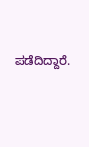ಪಡೆದಿದ್ದಾರೆ.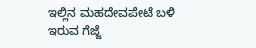ಇಲ್ಲಿನ ಮಹದೇವಪೇಟೆ ಬಳಿ ಇರುವ ಗೆಜ್ಜೆ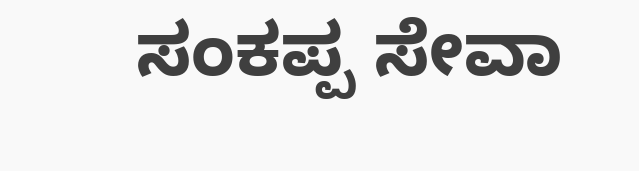ಸಂಕಪ್ಪ ಸೇವಾ